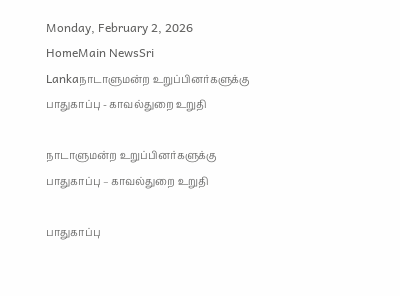Monday, February 2, 2026
HomeMain NewsSri Lankaநாடாளுமன்ற உறுப்பினர்களுக்கு பாதுகாப்பு - காவல்துறை உறுதி

நாடாளுமன்ற உறுப்பினர்களுக்கு பாதுகாப்பு – காவல்துறை உறுதி

பாதுகாப்பு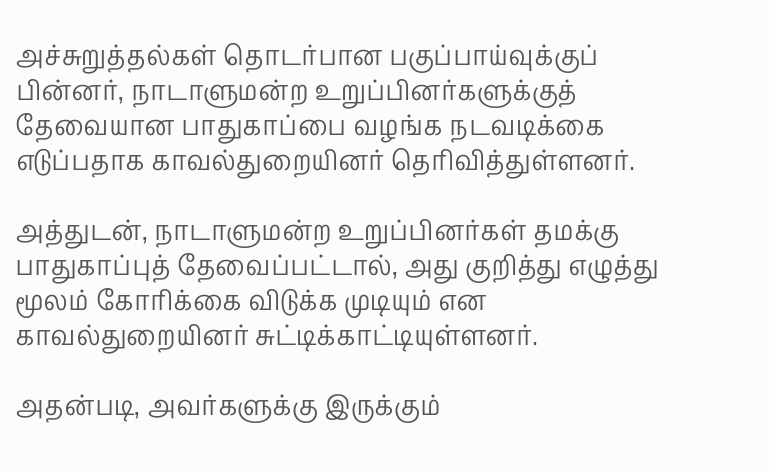அச்சுறுத்தல்கள் தொடர்பான பகுப்பாய்வுக்குப் பின்னர், நாடாளுமன்ற உறுப்பினர்களுக்குத் தேவையான பாதுகாப்பை வழங்க நடவடிக்கை எடுப்பதாக காவல்துறையினர் தெரிவித்துள்ளனர்.

அத்துடன், நாடாளுமன்ற உறுப்பினர்கள் தமக்கு பாதுகாப்புத் தேவைப்பட்டால், அது குறித்து எழுத்து மூலம் கோரிக்கை விடுக்க முடியும் என காவல்துறையினர் சுட்டிக்காட்டியுள்ளனர்.

அதன்படி, அவர்களுக்கு இருக்கும்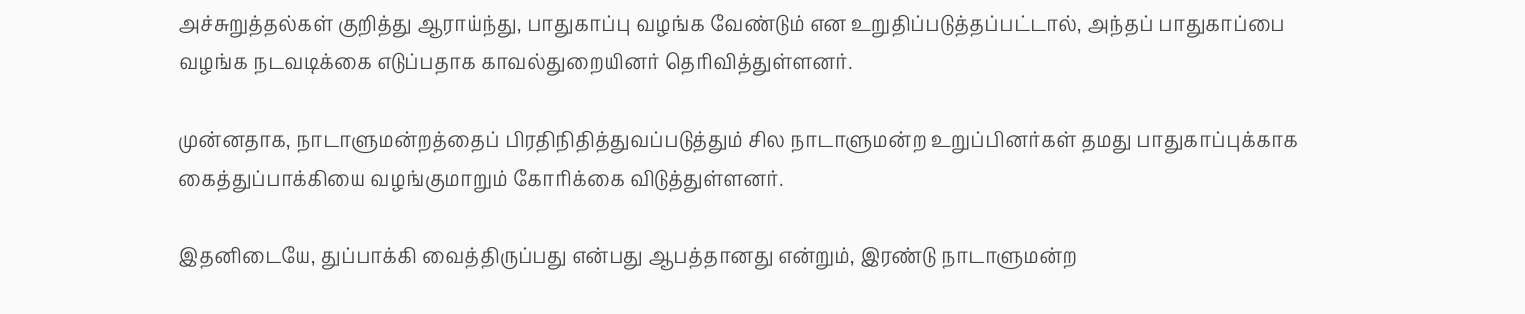அச்சுறுத்தல்கள் குறித்து ஆராய்ந்து, பாதுகாப்பு வழங்க வேண்டும் என உறுதிப்படுத்தப்பட்டால், அந்தப் பாதுகாப்பை வழங்க நடவடிக்கை எடுப்பதாக காவல்துறையினர் தெரிவித்துள்ளனர்.

முன்னதாக, நாடாளுமன்றத்தைப் பிரதிநிதித்துவப்படுத்தும் சில நாடாளுமன்ற உறுப்பினர்கள் தமது பாதுகாப்புக்காக கைத்துப்பாக்கியை வழங்குமாறும் கோரிக்கை விடுத்துள்ளனர்.

இதனிடையே, துப்பாக்கி வைத்திருப்பது என்பது ஆபத்தானது என்றும், இரண்டு நாடாளுமன்ற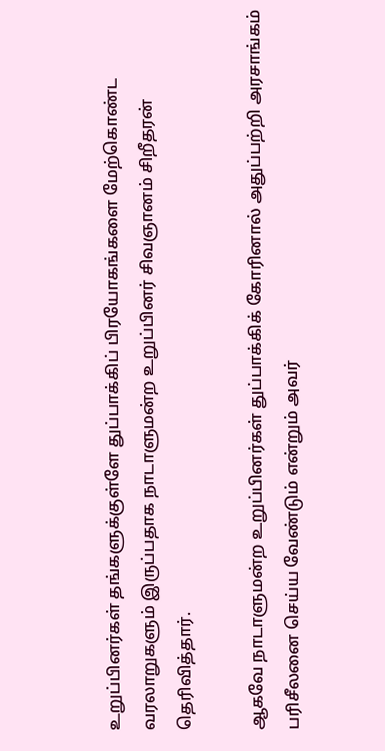உறுப்பினர்கள் தங்களுக்குள்ளே துப்பாக்கிப் பிரயோகங்களை மேற்கொண்ட வரலாறுகளும் இருப்பதாக நாடாளுமன்ற உறுப்பினர் சிவஞானம் சிறீதரன் தெரிவித்தார்.

ஆகவே நாடாளுமன்ற உறுப்பினர்கள் துப்பாக்கிக் கோரினால் அதுப்பற்றி அரசாங்கம் பரிசீலனை செய்ய வேண்டும் என்றும் அவர்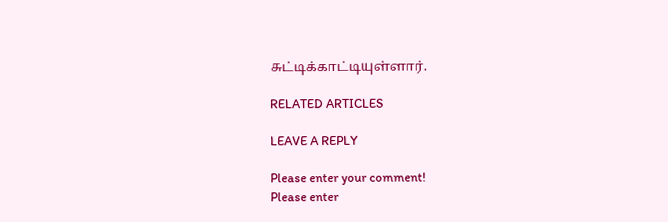சுட்டிக்காட்டியுள்ளார்.

RELATED ARTICLES

LEAVE A REPLY

Please enter your comment!
Please enter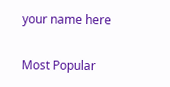your name here

Most Popular